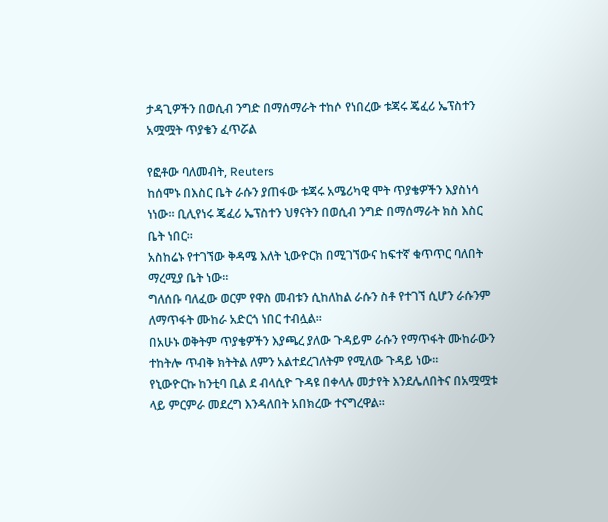ታዳጊዎችን በወሲብ ንግድ በማሰማራት ተከሶ የነበረው ቱጃሩ ጄፈሪ ኤፕስተን አሟሟት ጥያቄን ፈጥሯል

የፎቶው ባለመብት, Reuters
ከሰሞኑ በእስር ቤት ራሱን ያጠፋው ቱጃሩ አሜሪካዊ ሞት ጥያቄዎችን እያስነሳ ነነው። ቢሊየነሩ ጄፈሪ ኤፕስተን ህፃናትን በወሲብ ንግድ በማሰማራት ክስ እስር ቤት ነበር።
አስከሬኑ የተገኘው ቅዳሜ እለት ኒውዮርክ በሚገኘውና ከፍተኛ ቁጥጥር ባለበት ማረሚያ ቤት ነው።
ግለሰቡ ባለፈው ወርም የዋስ መብቱን ሲከለከል ራሱን ስቶ የተገኘ ሲሆን ራሱንም ለማጥፋት ሙከራ አድርጎ ነበር ተብሏል።
በአሁኑ ወቅትም ጥያቄዎችን እያጫረ ያለው ጉዳይም ራሱን የማጥፋት ሙከራውን ተከትሎ ጥብቅ ክትትል ለምን አልተደረገለትም የሚለው ጉዳይ ነው።
የኒውዮርኩ ከንቲባ ቢል ደ ብላሲዮ ጉዳዩ በቀላሉ መታየት እንደሌለበትና በአሟሟቱ ላይ ምርምራ መደረግ እንዳለበት አበክረው ተናግረዋል።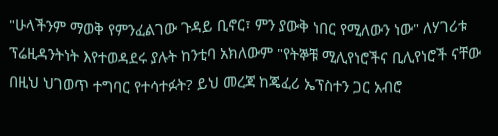"ሁላችንም ማወቅ የምንፈልገው ጉዳይ ቢኖር፣ ምን ያውቅ ነበር የሚለውን ነው" ለሃገሪቱ ፕሬዚዳንትነት እየተወዳደሩ ያሉት ከንቲባ አክለውም "የትኞቹ ሚሊየነሮችና ቢሊየነሮች ናቸው በዚህ ህገወጥ ተግባር የተሳተፉት? ይህ መረጃ ከጄፈሪ ኤፕስተን ጋር አብሮ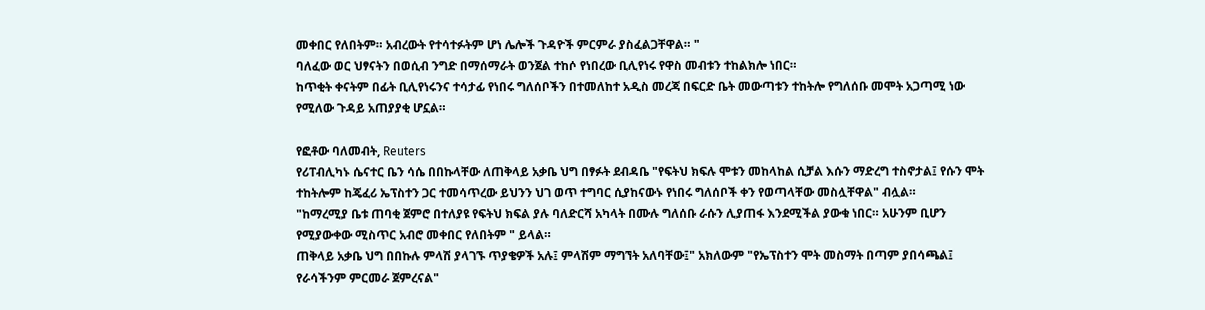መቀበር የለበትም። አብረውት የተሳተፉትም ሆነ ሌሎች ጉዳዮች ምርምራ ያስፈልጋቸዋል። "
ባለፈው ወር ህፃናትን በወሲብ ንግድ በማሰማራት ወንጀል ተከሶ የነበረው ቢሊየነሩ የዋስ መብቱን ተከልክሎ ነበር።
ከጥቂት ቀናትም በፊት ቢሊየነሩንና ተሳታፊ የነበሩ ግለሰቦችን በተመለከተ አዲስ መረጃ በፍርድ ቤት መውጣቱን ተከትሎ የግለሰቡ መሞት አጋጣሚ ነው የሚለው ጉዳይ አጠያያቂ ሆኗል።

የፎቶው ባለመብት, Reuters
የሪፐብሊካኑ ሴናተር ቤን ሳሴ በበኩላቸው ለጠቅላይ አቃቤ ህግ በፃፉት ደብዳቤ "የፍትህ ክፍሉ ሞቱን መከላከል ሲቻል እሱን ማድረግ ተስኖታል፤ የሱን ሞት ተከትሎም ከጄፈሪ ኤፕስተን ጋር ተመሳጥረው ይህንን ህገ ወጥ ተግባር ሲያከናውኑ የነበሩ ግለሰቦች ቀን የወጣላቸው መስሏቸዋል" ብሏል።
"ከማረሚያ ቤቱ ጠባቂ ጀምሮ በተለያዩ የፍትህ ክፍል ያሉ ባለድርሻ አካላት በሙሉ ግለሰቡ ራሱን ሊያጠፋ እንደሚችል ያውቁ ነበር። አሁንም ቢሆን የሚያውቀው ሚስጥር አብሮ መቀበር የለበትም " ይላል።
ጠቅላይ አቃቤ ህግ በበኩሉ ምላሽ ያላገኙ ጥያቄዎች አሉ፤ ምላሽም ማግኘት አለባቸው፤" አክለውም "የኤፕስተን ሞት መስማት በጣም ያበሳጫል፤ የራሳችንም ምርመራ ጀምረናል"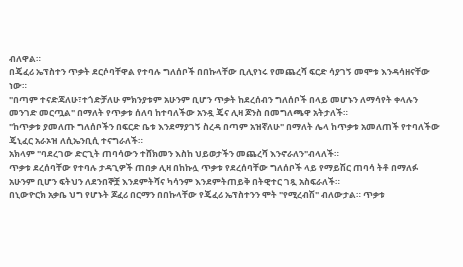ብለዋል።
በጄፈሪ ኤፕስተን ጥቃት ደርሶባቸዋል የተባሉ ግለሰቦች በበኩላቸው ቢሊየነሩ የመጨረሻ ፍርድ ሳያገኝ መሞቱ እንዳሳዘናቸው ነው።
"በጣም ተናድጃለሁ፣ተጎድቻለሁ ምክንያቱም አሁንም ቢሆን ጥቃት ከደረሰብን ግለሰቦች በላይ መሆኑን ለማሳየት ቀላሉን መንገድ መርጧል" በማለት የጥቃቱ ሰለባ ከተባለችው አንዷ ጄና ሊዛ ጆንስ በመግለጫዋ አትታለች።
"ከጥቃቱ ያመለጡ ግለሰቦችን በፍርድ ቤቱ እንደማያገኝ ስረዳ በጣም አዝኛለሁ" በማለት ሌላ ከጥቃቱ አመለጠች የተባለችው ጄኒፈር አራኦዝ ለሲኤንቢሲ ተናግራለች።
አክላም "ባደረገው ድርጊት ጠባሳውን ተሸክመን እስከ ህይወታችን መጨረሻ እንኖራለን"ብላለች።
ጥቃቱ ደረሰባቸው የተባሉ ታዳጊዎች ጠበቃ ሊዛ በከኩሏ ጥቃቱ የደረሰባቸው ግለሰቦች ላይ የማይሽር ጠባሳ ትቶ በማለፉ አሁንም ቢሆን ፍትህን ለደንበኞቿ እንደምትሻና ካሳንም እንደምትጠይቅ በትዊተር ገጿ አስፍራለች።
በኒውዮርክ አቃቤ ህግ የሆኑት ጆፈሪ በርማን በበኩላቸው የጄፈሪ ኤፕስተንን ሞት "የሚረብሽ" ብለውታል። ጥቃቱ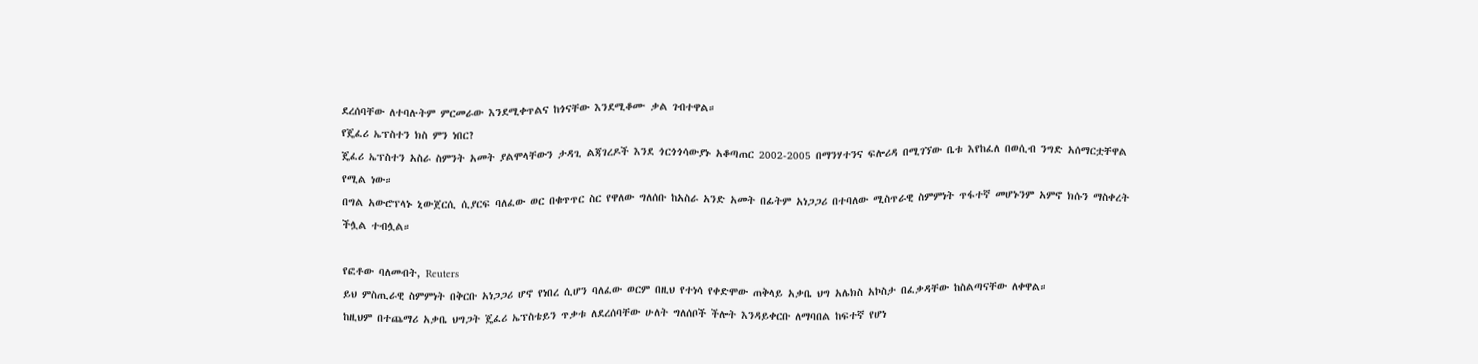ደረሰባቸው ለተባሉትም ምርመራው እንደሚቀጥልና ከጎናቸው እንደሚቆሙ ቃል ገብተዋል።
የጄፈሪ ኤፕስተን ክስ ምን ነበር?
ጄፈሪ ኤፕስተን አስራ ስምንት አመት ያልሞላቸውን ታዳጊ ልጃገረዶች እንደ ጎርጎጎሳውያኑ አቆጣጠር 2002-2005 በማንሃተንና ፍሎሪዳ በሚገኘው ቤቱ እየከፈለ በወሲብ ንግድ አሰማርቷቸዋል የሚል ነው።
በግል አውሮፕላኑ ኒውጀርሲ ሲያርፍ ባለፈው ወር በቁጥጥር ስር የዋለው ግለሰቡ ከአስራ አንድ አመት በፊትም አነጋጋሪ በተባለው ሚስጥራዊ ስምምነት ጥፋተኛ መሆኑንም አምኖ ክሱን ማስቀረት ችሏል ተብሏል።

የፎቶው ባለመብት, Reuters
ይህ ምስጢራዊ ስምምነት በቅርቡ አነጋጋሪ ሆኖ የነበረ ሲሆን ባለፈው ወርም በዚህ የተነሳ የቀድሞው ጠቅላይ አቃቤ ህግ አሌክስ አኮስታ በፈቃዳቸው ከስልጣናቸው ለቀዋል።
ከዚህም በተጨማሪ አቃቤ ህግጋት ጄፈሪ ኤፕስቴይን ጥቃቱ ለደረሰባቸው ሁለት ግለሰቦች ችሎት እንዳይቀርቡ ለማባበል ከፍተኛ የሆነ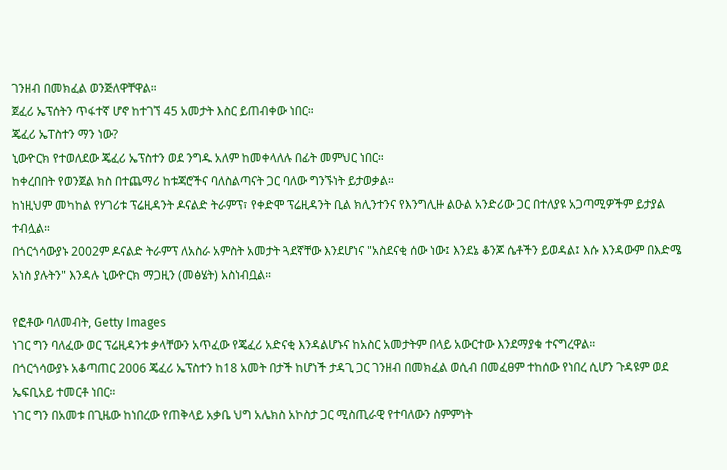ገንዘብ በመክፈል ወንጅለዋቸዋል።
ጀፈሪ ኤፕሰትን ጥፋተኛ ሆኖ ከተገኘ 45 አመታት እስር ይጠብቀው ነበር።
ጄፈሪ ኤፐስተን ማን ነው?
ኒውዮርክ የተወለደው ጄፈሪ ኤፕስተን ወደ ንግዱ አለም ከመቀላለሉ በፊት መምህር ነበር።
ከቀረበበት የወንጀል ክስ በተጨማሪ ከቱጃሮችና ባለስልጣናት ጋር ባለው ግንኙነት ይታወቃል።
ከነዚህም መካከል የሃገሪቱ ፕሬዚዳንት ዶናልድ ትራምፕ፣ የቀድሞ ፕሬዚዳንት ቢል ክሊንተንና የእንግሊዙ ልዑል አንድሪው ጋር በተለያዩ አጋጣሚዎችም ይታያል ተብሏል።
በጎርጎሳውያኑ 2002ም ዶናልድ ትራምፕ ለአስራ አምስት አመታት ጓደኛቸው እንደሆነና "አስደናቂ ሰው ነው፤ እንደኔ ቆንጆ ሴቶችን ይወዳል፤ እሱ እንዳውም በእድሜ አነስ ያሉትን" እንዳሉ ኒውዮርክ ማጋዚን (መፅሄት) አስነብቧል።

የፎቶው ባለመብት, Getty Images
ነገር ግን ባለፈው ወር ፕሬዚዳንቱ ቃላቸውን አጥፈው የጄፈሪ አድናቂ እንዳልሆኑና ከአስር አመታትም በላይ አውርተው እንደማያቁ ተናግረዋል።
በጎርጎሳውያኑ አቆጣጠር 2006 ጄፈሪ ኤፕስተን ከ18 አመት በታች ከሆነች ታዳጊ ጋር ገንዘብ በመክፈል ወሲብ በመፈፀም ተከሰው የነበረ ሲሆን ጉዳዩም ወደ ኤፍቢአይ ተመርቶ ነበር።
ነገር ግን በአመቱ በጊዜው ከነበረው የጠቅላይ አቃቤ ህግ አሌክስ አኮስታ ጋር ሚስጢራዊ የተባለውን ስምምነት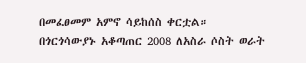በመፈፀመም አምኖ ሳይከሰስ ቀርቷል።
በጎርጎሳውያኑ አቆጣጠር 2008 ለአስራ ሶስት ወራት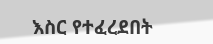እስር የተፈረደበት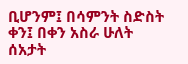ቢሆንም፤ በሳምንት ስድስት ቀን፤ በቀን አስራ ሁለት ሰአታት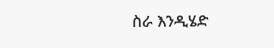ስራ እንዲሄድ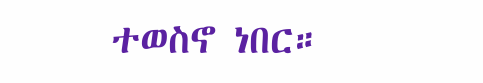ተወስኖ ነበር።